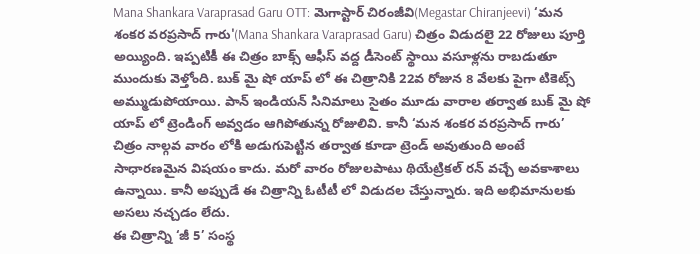Mana Shankara Varaprasad Garu OTT: మెగాస్టార్ చిరంజీవి(Megastar Chiranjeevi) ‘మన శంకర వరప్రసాద్ గారు'(Mana Shankara Varaprasad Garu) చిత్రం విడుదలై 22 రోజులు పూర్తి అయ్యింది. ఇప్పటికీ ఈ చిత్రం బాక్స్ ఆఫీస్ వద్ద డీసెంట్ స్థాయి వసూళ్లను రాబడుతూ ముందుకు వెళ్తోంది. బుక్ మై షో యాప్ లో ఈ చిత్రానికి 22వ రోజున 8 వేలకు పైగా టికెట్స్ అమ్ముడుపోయాయి. పాన్ ఇండియన్ సినిమాలు సైతం మూడు వారాల తర్వాత బుక్ మై షో యాప్ లో ట్రెండింగ్ అవ్వడం ఆగిపోతున్న రోజులివి. కానీ ‘మన శంకర వరప్రసాద్ గారు’ చిత్రం నాల్గవ వారం లోకి అడుగుపెట్టిన తర్వాత కూడా ట్రెండ్ అవుతుంది అంటే సాధారణమైన విషయం కాదు. మరో వారం రోజులపాటు థియేట్రికల్ రన్ వచ్చే అవకాశాలు ఉన్నాయి. కానీ అప్పుడే ఈ చిత్రాన్ని ఓటీటీ లో విడుదల చేస్తున్నారు. ఇది అభిమానులకు అసలు నచ్చడం లేదు.
ఈ చిత్రాన్ని ‘జీ 5’ సంస్థ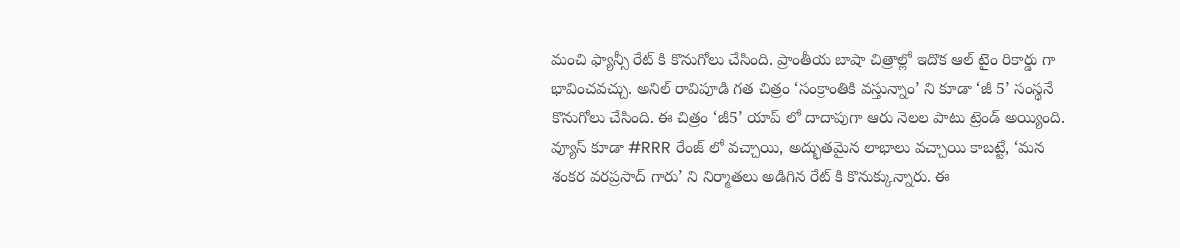మంచి ఫ్యాన్సీ రేట్ కి కొనుగోలు చేసింది. ప్రాంతీయ బాషా చిత్రాల్లో ఇదొక ఆల్ టైం రికార్డు గా భావించవచ్చు. అనిల్ రావిపూడి గత చిత్రం ‘సంక్రాంతికి వస్తున్నాం’ ని కూడా ‘జీ 5’ సంస్థనే కొనుగోలు చేసింది. ఈ చిత్రం ‘జీ5’ యాప్ లో దాదాపుగా ఆరు నెలల పాటు ట్రెండ్ అయ్యింది. వ్యూస్ కూడా #RRR రేంజ్ లో వచ్చాయి, అద్భుతమైన లాభాలు వచ్చాయి కాబట్టే, ‘మన శంకర వరప్రసాద్ గారు’ ని నిర్మాతలు అడిగిన రేట్ కి కొనుక్కున్నారు. ఈ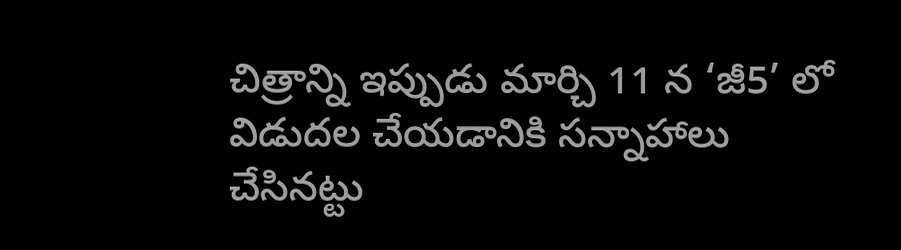చిత్రాన్ని ఇప్పుడు మార్చి 11 న ‘జీ5’ లో విడుదల చేయడానికి సన్నాహాలు చేసినట్టు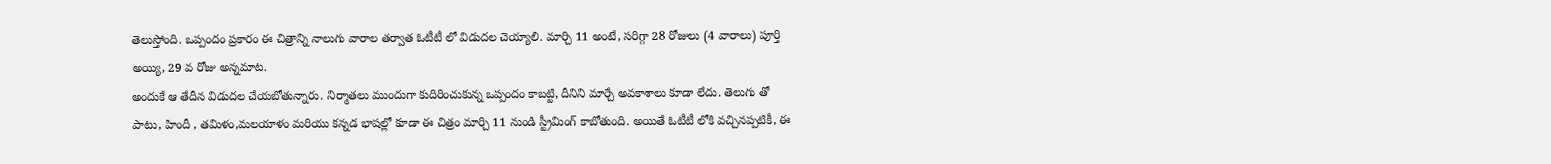తెలుస్తోంది. ఒప్పందం ప్రకారం ఈ చిత్రాన్ని నాలుగు వారాల తర్వాత ఓటీటీ లో విడుదల చెయ్యాలి. మార్చి 11 అంటే, సరిగ్గా 28 రోజులు (4 వారాలు) పూర్తి అయ్యి, 29 వ రోజు అన్నమాట.
అందుకే ఆ తేదీన విడుదల చేయబోతున్నారు. నిర్మాతలు ముందుగా కుదిరించుకున్న ఒప్పందం కాబట్టి, దీనిని మార్చే అవకాశాలు కూడా లేదు. తెలుగు తో పాటు, హిందీ , తమిళం,మలయాళం మరియు కన్నడ భాషల్లో కూడా ఈ చిత్రం మార్చి 11 నుండి స్ట్రీమింగ్ కాబోతుంది. అయితే ఓటీటీ లోకి వచ్చినప్పటికీ, ఈ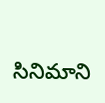సినిమాని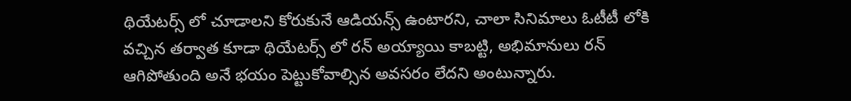థియేటర్స్ లో చూడాలని కోరుకునే ఆడియన్స్ ఉంటారని, చాలా సినిమాలు ఓటీటీ లోకి వచ్చిన తర్వాత కూడా థియేటర్స్ లో రన్ అయ్యాయి కాబట్టి, అభిమానులు రన్ ఆగిపోతుంది అనే భయం పెట్టుకోవాల్సిన అవసరం లేదని అంటున్నారు.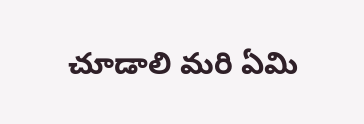చూడాలి మరి ఏమి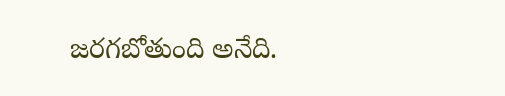జరగబోతుంది అనేది.